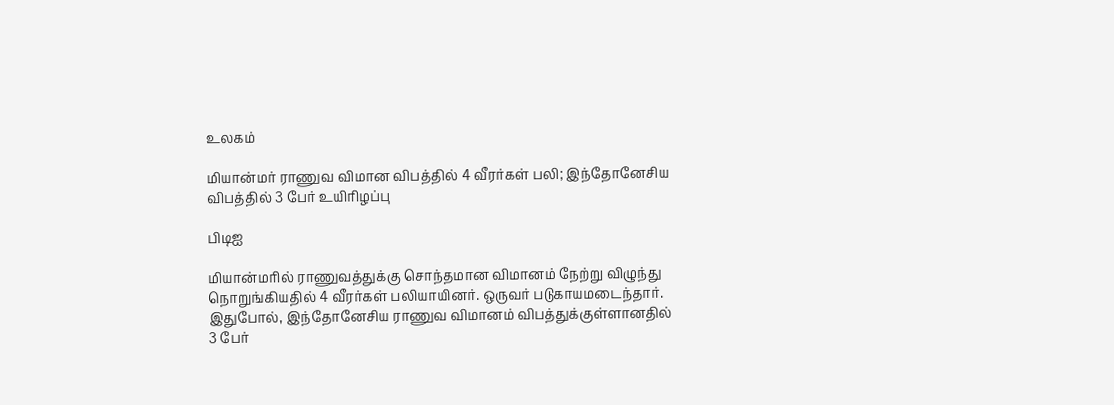உலகம்

மியான்மர் ராணுவ விமான விபத்தில் 4 வீரர்கள் பலி; இந்தோனேசிய விபத்தில் 3 பேர் உயிரிழப்பு

பிடிஐ

மியான்மரில் ராணுவத்துக்கு சொந்தமான விமானம் நேற்று விழுந்து நொறுங்கியதில் 4 வீரர்கள் பலியாயினர். ஒருவர் படுகாயமடைந்தார். இதுபோல், இந்தோனேசிய ராணுவ விமானம் விபத்துக்குள்ளானதில் 3 பேர்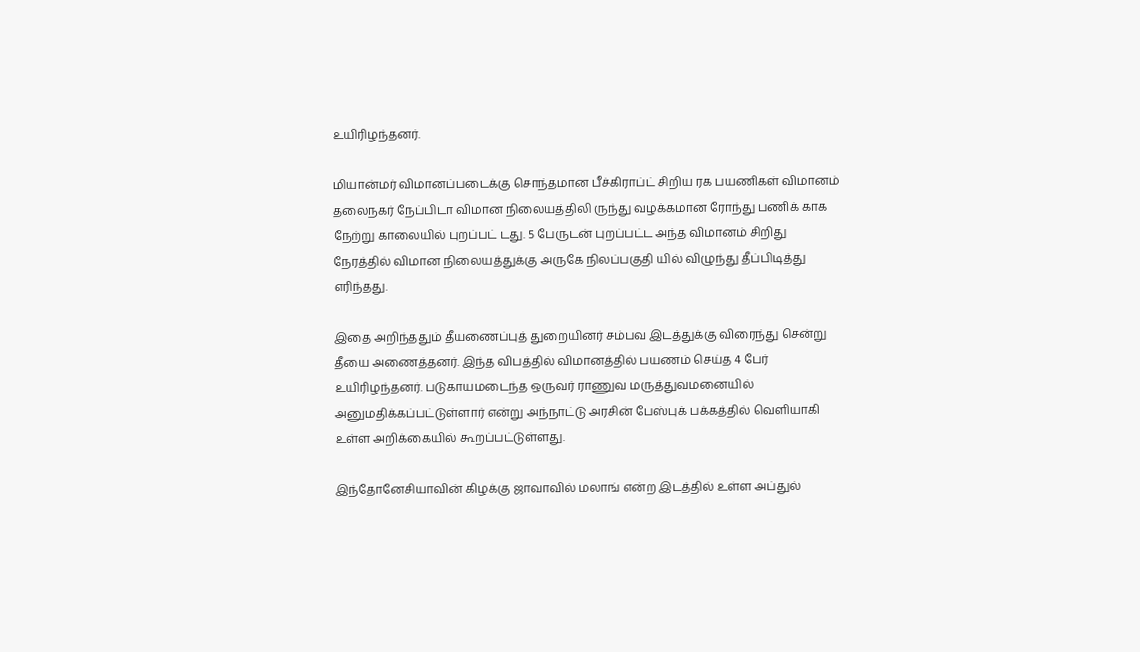உயிரிழந்தனர்.

மியான்மர் விமானப்படைக்கு சொந்தமான பீச்கிராப்ட் சிறிய ரக பயணிகள் விமானம் தலைநகர் நேப்பிடா விமான நிலையத்திலி ருந்து வழக்கமான ரோந்து பணிக் காக நேற்று காலையில் புறப்பட் டது. 5 பேருடன் புறப்பட்ட அந்த விமானம் சிறிது நேரத்தில் விமான நிலையத்துக்கு அருகே நிலப்பகுதி யில் விழுந்து தீப்பிடித்து எரிந்தது.

இதை அறிந்ததும் தீயணைப்புத் துறையினர் சம்பவ இடத்துக்கு விரைந்து சென்று தீயை அணைத்தனர். இந்த விபத்தில் விமானத்தில் பயணம் செய்த 4 பேர் உயிரிழந்தனர். படுகாயமடைந்த ஒருவர் ராணுவ மருத்துவமனையில் அனுமதிக்கப்பட்டுள்ளார் என்று அந்நாட்டு அரசின் பேஸ்புக் பக்கத்தில் வெளியாகி உள்ள அறிக்கையில் கூறப்பட்டுள்ளது.

இந்தோனேசியாவின் கிழக்கு ஜாவாவில் மலாங் என்ற இடத்தில் உள்ள அப்துல்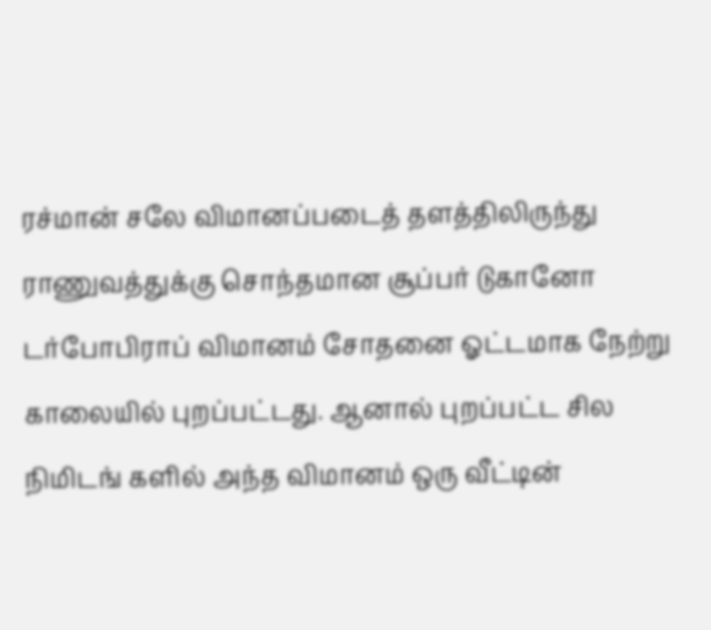ரச்மான் சலே விமானப்படைத் தளத்திலிருந்து ராணுவத்துக்கு சொந்தமான சூப்பர் டுகானோ டர்போபிராப் விமானம் சோதனை ஓட்டமாக நேற்று காலையில் புறப்பட்டது. ஆனால் புறப்பட்ட சில நிமிடங் களில் அந்த விமானம் ஒரு வீட்டின்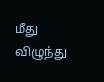மீது விழுந்து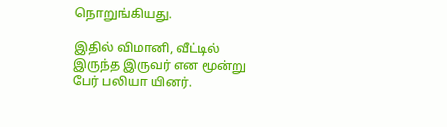நொறுங்கியது.

இதில் விமானி, வீட்டில் இருந்த இருவர் என மூன்று பேர் பலியா யினர்.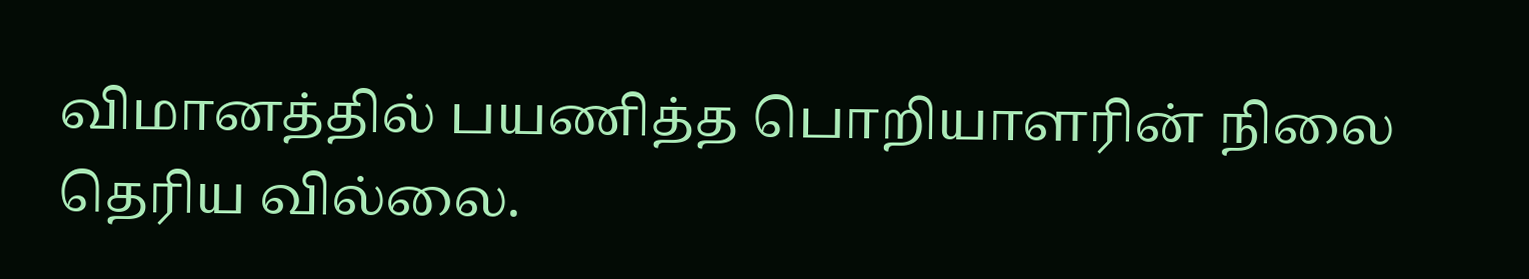விமானத்தில் பயணித்த பொறியாளரின் நிலை தெரிய வில்லை.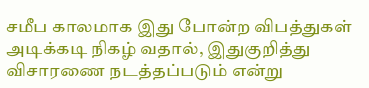சமீப காலமாக இது போன்ற விபத்துகள் அடிக்கடி நிகழ் வதால், இதுகுறித்து விசாரணை நடத்தப்படும் என்று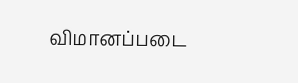விமானப்படை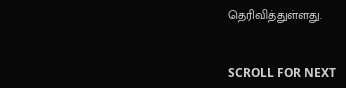தெரிவித்துள்ளது.


SCROLL FOR NEXT